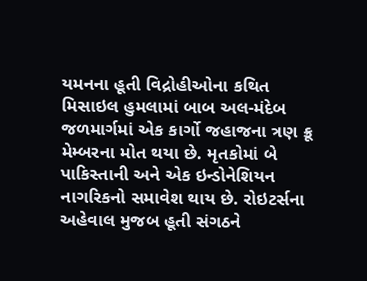યમનના હૂતી વિદ્રોહીઓના કથિત મિસાઇલ હુમલામાં બાબ અલ-મંદેબ જળમાર્ગમાં એક કાર્ગો જહાજના ત્રણ ક્રૂ મેમ્બરના મોત થયા છે. મૃતકોમાં બે પાકિસ્તાની અને એક ઇન્ડોનેશિયન નાગરિકનો સમાવેશ થાય છે. રોઇટર્સના અહેવાલ મુજબ હૂતી સંગઠને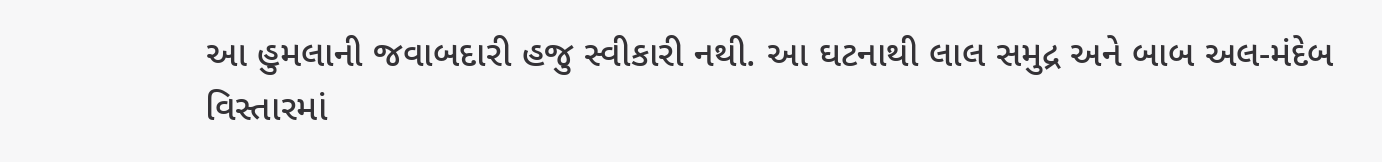આ હુમલાની જવાબદારી હજુ સ્વીકારી નથી. આ ઘટનાથી લાલ સમુદ્ર અને બાબ અલ-મંદેબ વિસ્તારમાં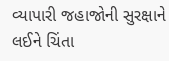વ્યાપારી જહાજોની સુરક્ષાને લઈને ચિંતા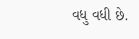વધુ વધી છે.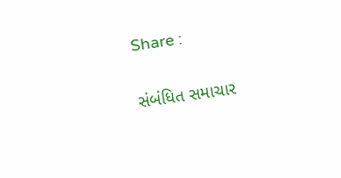Share :

સંબંધિત સમાચાર